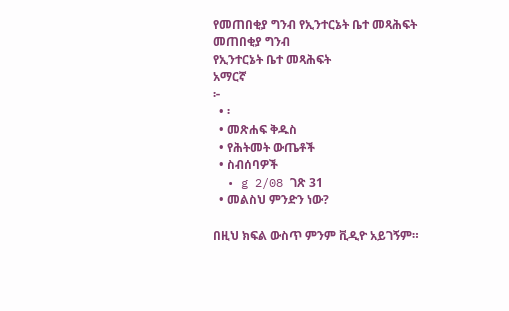የመጠበቂያ ግንብ የኢንተርኔት ቤተ መጻሕፍት
መጠበቂያ ግንብ
የኢንተርኔት ቤተ መጻሕፍት
አማርኛ
፦
  • ፡
  • መጽሐፍ ቅዱስ
  • የሕትመት ውጤቶች
  • ስብሰባዎች
  • g 2/08 ገጽ 31
  • መልስህ ምንድን ነው?

በዚህ ክፍል ውስጥ ምንም ቪዲዮ አይገኝም።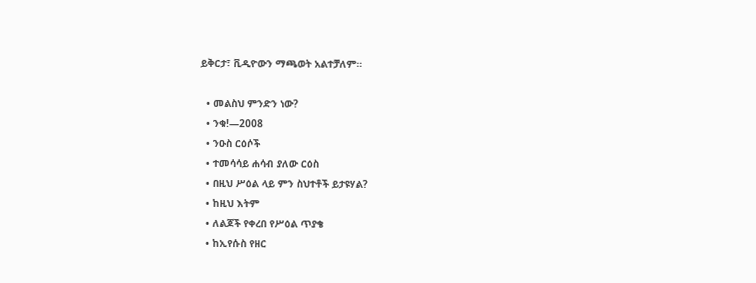ይቅርታ፣ ቪዲዮውን ማጫወት አልተቻለም።

  • መልስህ ምንድን ነው?
  • ንቁ!—2008
  • ንዑስ ርዕሶች
  • ተመሳሳይ ሐሳብ ያለው ርዕስ
  • በዚህ ሥዕል ላይ ምን ስህተቶች ይታዩሃል?
  • ከዚህ እትም
  • ለልጆች የቀረበ የሥዕል ጥያቄ
  • ከኢየሱስ የዘር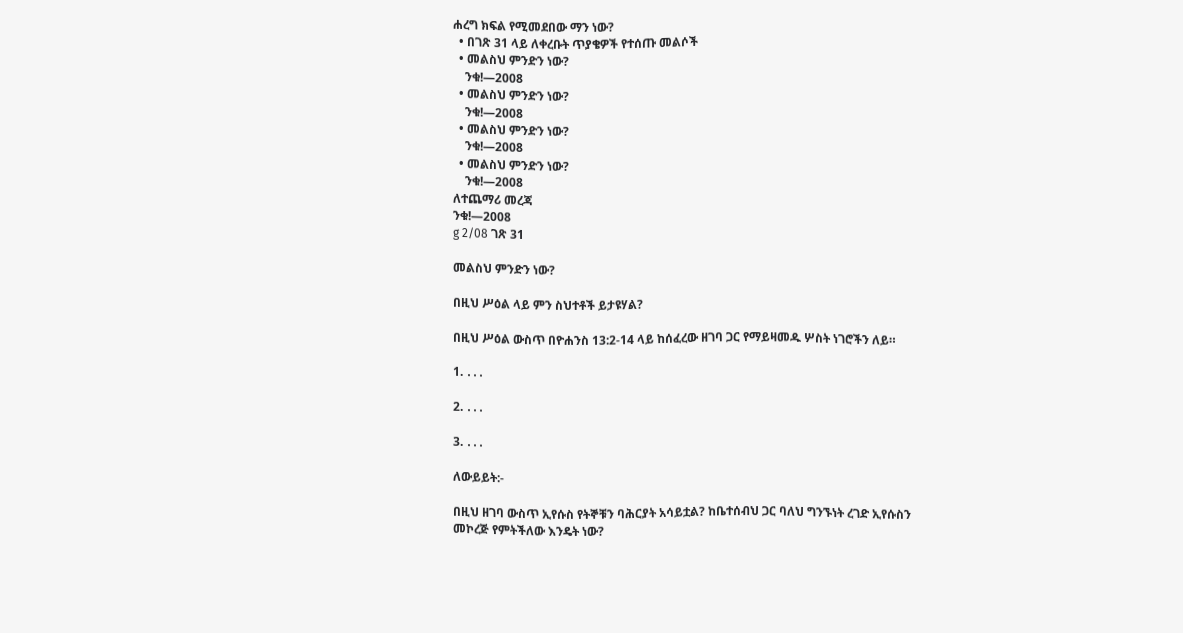ሐረግ ክፍል የሚመደበው ማን ነው?
  • በገጽ 31 ላይ ለቀረቡት ጥያቄዎች የተሰጡ መልሶች
  • መልስህ ምንድን ነው?
    ንቁ!—2008
  • መልስህ ምንድን ነው?
    ንቁ!—2008
  • መልስህ ምንድን ነው?
    ንቁ!—2008
  • መልስህ ምንድን ነው?
    ንቁ!—2008
ለተጨማሪ መረጃ
ንቁ!—2008
g 2/08 ገጽ 31

መልስህ ምንድን ነው?

በዚህ ሥዕል ላይ ምን ስህተቶች ይታዩሃል?

በዚህ ሥዕል ውስጥ በዮሐንስ 13:2-14 ላይ ከሰፈረው ዘገባ ጋር የማይዛመዱ ሦስት ነገሮችን ለይ።

1. ․․․

2. ․․․

3. ․․․

ለውይይት:-

በዚህ ዘገባ ውስጥ ኢየሱስ የትኞቹን ባሕርያት አሳይቷል? ከቤተሰብህ ጋር ባለህ ግንኙነት ረገድ ኢየሱስን መኮረጅ የምትችለው እንዴት ነው?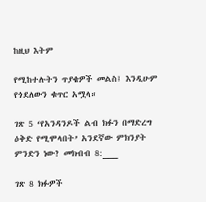ከዚህ እትም

የሚከተሉትን ጥያቄዎች መልስ፤ እንዲሁም የጎደለውን ቁጥር አሟላ።

ገጽ 5 ‘የአንዳንዶች ልብ ክፉን በማድረግ ዕቅድ የሚሞላበት’ አንደኛው ምክንያት ምንድን ነው? መክብብ 8:___

ገጽ 8 ክፉዎች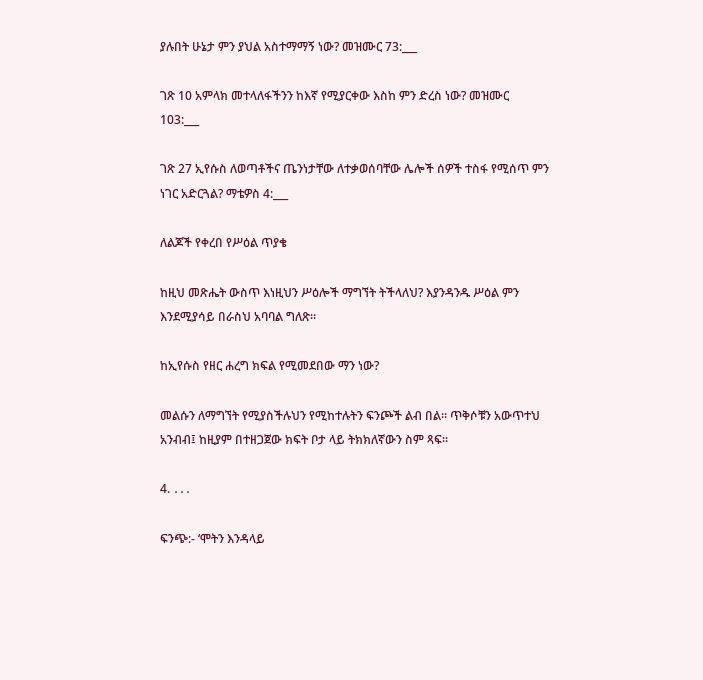ያሉበት ሁኔታ ምን ያህል አስተማማኝ ነው? መዝሙር 73:___

ገጽ 10 አምላክ መተላለፋችንን ከእኛ የሚያርቀው እስከ ምን ድረስ ነው? መዝሙር 103:___

ገጽ 27 ኢየሱስ ለወጣቶችና ጤንነታቸው ለተቃወሰባቸው ሌሎች ሰዎች ተስፋ የሚሰጥ ምን ነገር አድርጓል? ማቴዎስ 4:___

ለልጆች የቀረበ የሥዕል ጥያቄ

ከዚህ መጽሔት ውስጥ እነዚህን ሥዕሎች ማግኘት ትችላለህ? እያንዳንዱ ሥዕል ምን እንደሚያሳይ በራስህ አባባል ግለጽ።

ከኢየሱስ የዘር ሐረግ ክፍል የሚመደበው ማን ነው?

መልሱን ለማግኘት የሚያስችሉህን የሚከተሉትን ፍንጮች ልብ በል። ጥቅሶቹን አውጥተህ አንብብ፤ ከዚያም በተዘጋጀው ክፍት ቦታ ላይ ትክክለኛውን ስም ጻፍ።

4. ․․․

ፍንጭ:- ‘ሞትን እንዳላይ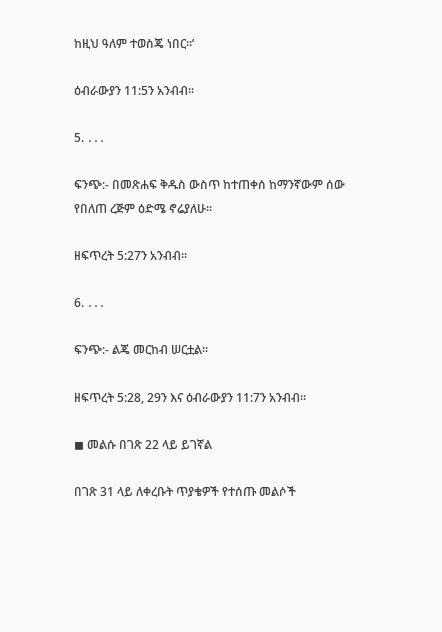ከዚህ ዓለም ተወስጄ ነበር።’

ዕብራውያን 11:5ን አንብብ።

5. ․․․

ፍንጭ:- በመጽሐፍ ቅዱስ ውስጥ ከተጠቀሰ ከማንኛውም ሰው የበለጠ ረጅም ዕድሜ ኖሬያለሁ።

ዘፍጥረት 5:27ን አንብብ።

6. ․․․

ፍንጭ:- ልጄ መርከብ ሠርቷል።

ዘፍጥረት 5:28, 29ን እና ዕብራውያን 11:7ን አንብብ።

◼ መልሱ በገጽ 22 ላይ ይገኛል

በገጽ 31 ላይ ለቀረቡት ጥያቄዎች የተሰጡ መልሶች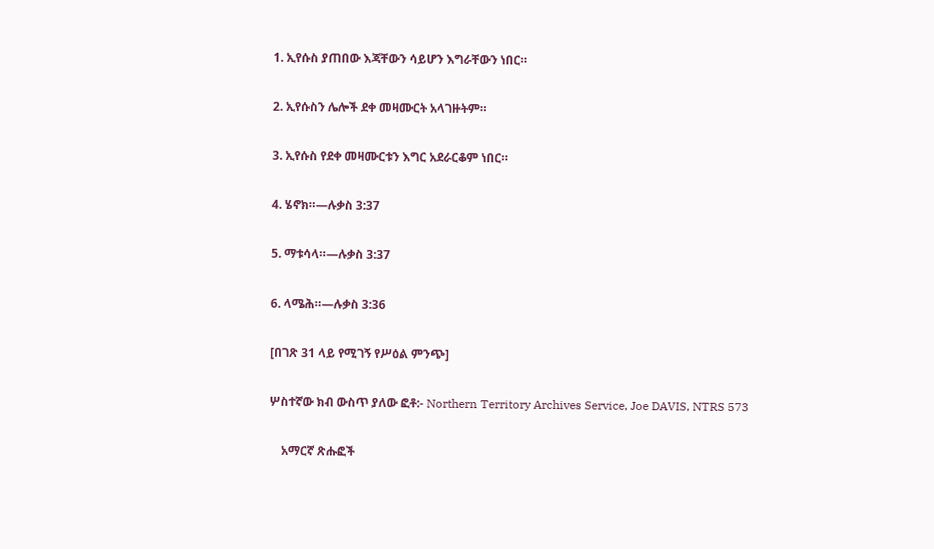1. ኢየሱስ ያጠበው እጃቸውን ሳይሆን እግራቸውን ነበር።

2. ኢየሱስን ሌሎች ደቀ መዛሙርት አላገዙትም።

3. ኢየሱስ የደቀ መዛሙርቱን እግር አደራርቆም ነበር።

4. ሄኖክ።—ሉቃስ 3:37

5. ማቱሳላ።—ሉቃስ 3:37

6. ላሜሕ።—ሉቃስ 3:36

[በገጽ 31 ላይ የሚገኝ የሥዕል ምንጭ]

ሦስተኛው ክብ ውስጥ ያለው ፎቶ:- Northern Territory Archives Service, Joe DAVIS, NTRS 573

    አማርኛ ጽሑፎች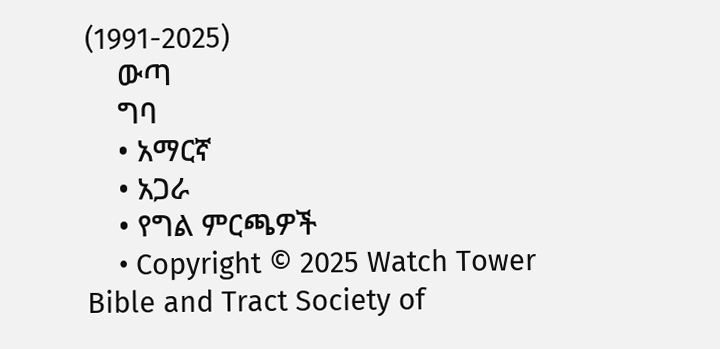(1991-2025)
    ውጣ
    ግባ
    • አማርኛ
    • አጋራ
    • የግል ምርጫዎች
    • Copyright © 2025 Watch Tower Bible and Tract Society of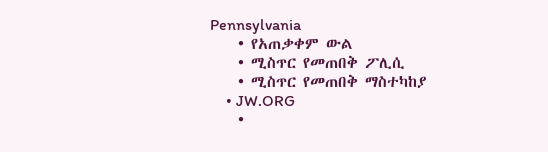Pennsylvania
    • የአጠቃቀም ውል
    • ሚስጥር የመጠበቅ ፖሊሲ
    • ሚስጥር የመጠበቅ ማስተካከያ
    • JW.ORG
    •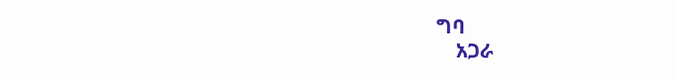ግባ
    አጋራ